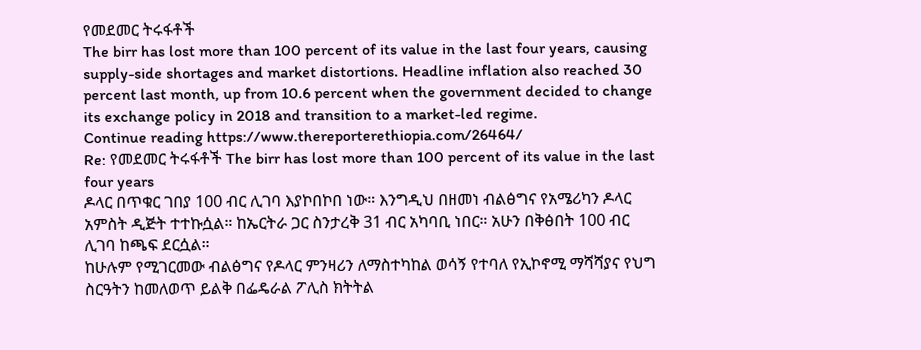የመደመር ትሩፋቶች
The birr has lost more than 100 percent of its value in the last four years, causing supply-side shortages and market distortions. Headline inflation also reached 30 percent last month, up from 10.6 percent when the government decided to change its exchange policy in 2018 and transition to a market-led regime.
Continue reading https://www.thereporterethiopia.com/26464/
Re: የመደመር ትሩፋቶች The birr has lost more than 100 percent of its value in the last four years
ዶላር በጥቁር ገበያ 100 ብር ሊገባ እያኮበኮበ ነው። እንግዲህ በዘመነ ብልፅግና የአሜሪካን ዶላር አምስት ዲጅት ተተኩሷል። ከኤርትራ ጋር ስንታረቅ 31 ብር አካባቢ ነበር። አሁን በቅፅበት 100 ብር ሊገባ ከጫፍ ደርሷል።
ከሁሉም የሚገርመው ብልፅግና የዶላር ምንዛሪን ለማስተካከል ወሳኝ የተባለ የኢኮኖሚ ማሻሻያና የህግ ስርዓትን ከመለወጥ ይልቅ በፌዴራል ፖሊስ ክትትል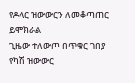የዶላር ዝውውርን ለመቆጣጠር ይሞክራል
ጊዜው ተለውጦ በጥቁር ገበያ የካሽ ዝውውር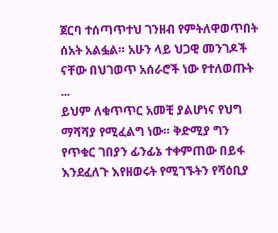ጀርባ ተሰጣጥተህ ገንዘብ የምትለዋወጥበት ሰአት አልፏል። አሁን ላይ ህጋዊ መንገዶች ናቸው በህገወጥ አሰራሮች ነው የተለወጡት ...
ይህም ለቁጥጥር አመቺ ያልሆነና የህግ ማሻሻያ የሚፈልግ ነው። ቅድሚያ ግን የጥቁር ገበያን ፊንፊኔ ተቀምጠው በይፋ እንደፈለጉ እየዘወሩት የሚገኙትን የሻዕቢያ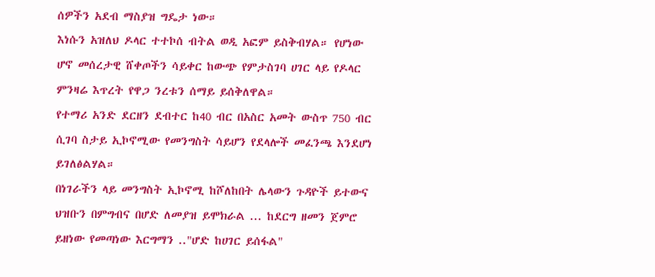ሰዎችን አደብ ማስያዝ ግዴታ ነው።
እነሱን አዝለህ ዶላር ተተኮሰ ብትል ወዲ አፎም ይስቅብሃል። የሆነው ሆኖ መሰረታዊ ሸቀጦችን ሳይቀር ከውጭ የምታስገባ ሀገር ላይ የዶላር ምንዛሬ እጥረት የዋጋ ንረቱን ሰማይ ይሰቅለዋል።
የተማሪ አንድ ደርዘን ደብተር ከ40 ብር በአስር አመት ውስጥ 750 ብር ሲገባ ስታይ ኢኮኖሚው የመንግስት ሳይሆን የደላሎች መፈንጫ እንደሆነ ይገለፅልሃል።
በነገራችን ላይ መንግስት ኢኮኖሚ ከሾለከበት ሌላውን ጉዳዮች ይተውና ህዝቡን በምግብና በሆድ ለመያዝ ይሞክራል ... ከደርግ ዘመን ጀምሮ ይዘነው የመጣነው እርግማን .."ሆድ ከሀገር ይሰፋል"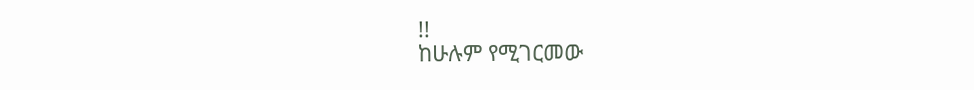!!
ከሁሉም የሚገርመው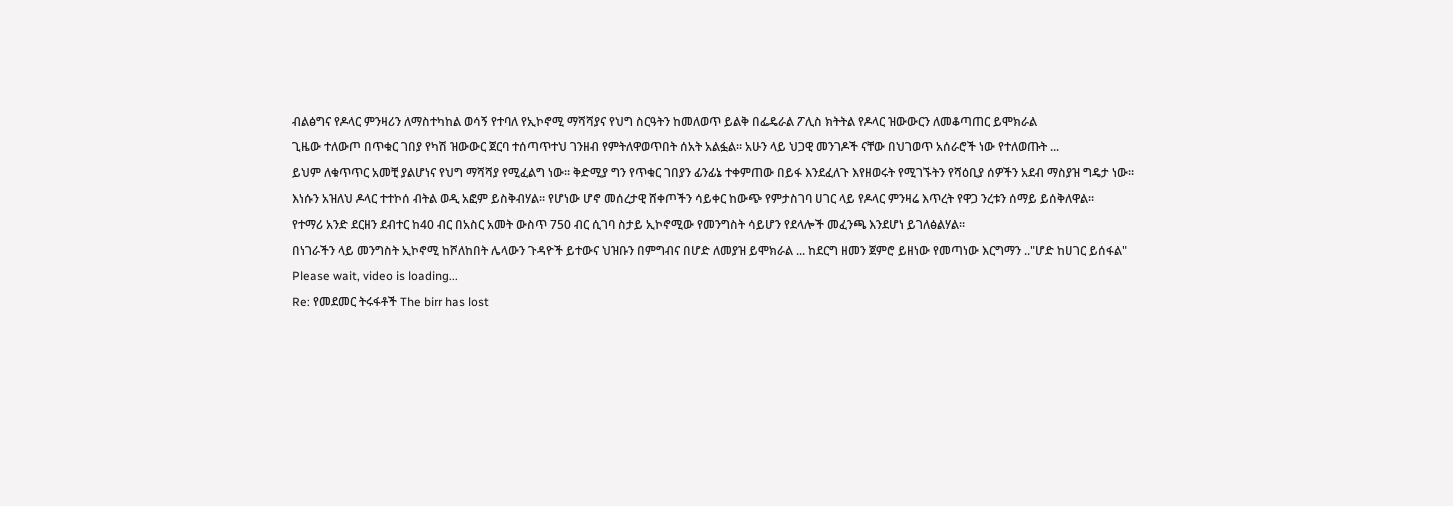ብልፅግና የዶላር ምንዛሪን ለማስተካከል ወሳኝ የተባለ የኢኮኖሚ ማሻሻያና የህግ ስርዓትን ከመለወጥ ይልቅ በፌዴራል ፖሊስ ክትትል የዶላር ዝውውርን ለመቆጣጠር ይሞክራል
ጊዜው ተለውጦ በጥቁር ገበያ የካሽ ዝውውር ጀርባ ተሰጣጥተህ ገንዘብ የምትለዋወጥበት ሰአት አልፏል። አሁን ላይ ህጋዊ መንገዶች ናቸው በህገወጥ አሰራሮች ነው የተለወጡት ...
ይህም ለቁጥጥር አመቺ ያልሆነና የህግ ማሻሻያ የሚፈልግ ነው። ቅድሚያ ግን የጥቁር ገበያን ፊንፊኔ ተቀምጠው በይፋ እንደፈለጉ እየዘወሩት የሚገኙትን የሻዕቢያ ሰዎችን አደብ ማስያዝ ግዴታ ነው።
እነሱን አዝለህ ዶላር ተተኮሰ ብትል ወዲ አፎም ይስቅብሃል። የሆነው ሆኖ መሰረታዊ ሸቀጦችን ሳይቀር ከውጭ የምታስገባ ሀገር ላይ የዶላር ምንዛሬ እጥረት የዋጋ ንረቱን ሰማይ ይሰቅለዋል።
የተማሪ አንድ ደርዘን ደብተር ከ40 ብር በአስር አመት ውስጥ 750 ብር ሲገባ ስታይ ኢኮኖሚው የመንግስት ሳይሆን የደላሎች መፈንጫ እንደሆነ ይገለፅልሃል።
በነገራችን ላይ መንግስት ኢኮኖሚ ከሾለከበት ሌላውን ጉዳዮች ይተውና ህዝቡን በምግብና በሆድ ለመያዝ ይሞክራል ... ከደርግ ዘመን ጀምሮ ይዘነው የመጣነው እርግማን .."ሆድ ከሀገር ይሰፋል"
Please wait, video is loading...
Re: የመደመር ትሩፋቶች The birr has lost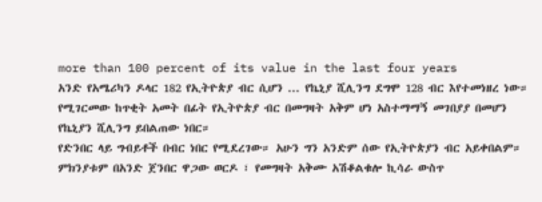more than 100 percent of its value in the last four years
አንድ የአሜሪካን ዶላር 182 የኢትዮጵያ ብር ሲሆን ... የኬኒያ ሺሊንግ ደግሞ 128 ብር እየተመነዘረ ነው። የሚገርመው ከጥቂት አመት በፊት የኢትዮጵያ ብር በመግዛት አቅም ሆነ አስተማማኝ መገበያያ በመሆን የኬኒያን ሺሊንግ ይበልጠው ነበር።
የድንበር ላይ ግብይቶች በብር ነበር የሚደረገው። አሁን ግን አንድም ሰው የኢትዮጵያን ብር አይቀበልም። ምክንያቱም በአንድ ጀንበር ዋጋው ወርዶ ፣ የመግዛት አቅሙ አሽቆልቁሎ ኪሳራ ውስጥ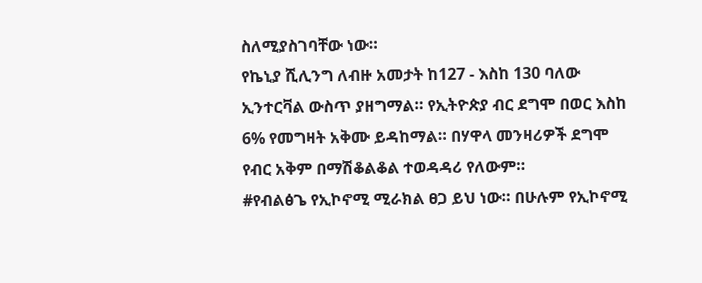ስለሚያስገባቸው ነው።
የኬኒያ ሺሊንግ ለብዙ አመታት ከ127 - እስከ 130 ባለው ኢንተርቫል ውስጥ ያዘግማል። የኢትዮጵያ ብር ደግሞ በወር እስከ 6% የመግዛት አቅሙ ይዳከማል። በሃዋላ መንዛሪዎች ደግሞ የብር አቅም በማሽቆልቆል ተወዳዳሪ የለውም።
#የብልፅጌ የኢኮኖሚ ሚራክል ፀጋ ይህ ነው። በሁሉም የኢኮኖሚ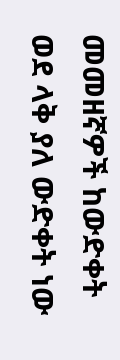መመዘኛዎች ከውድቀት ወደ ላቅ ያለ ውድቀት ነው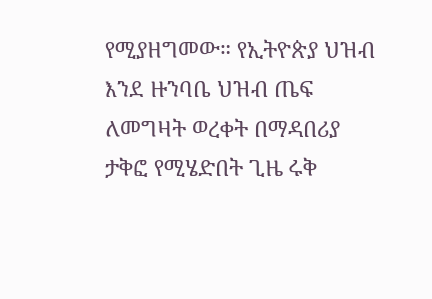የሚያዘግመው። የኢትዮጵያ ህዝብ እንደ ዙንባቤ ህዝብ ጤፍ ለመግዛት ወረቀት በማዳበሪያ ታቅፎ የሚሄድበት ጊዜ ሩቅ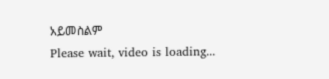አይመስልም
Please wait, video is loading...